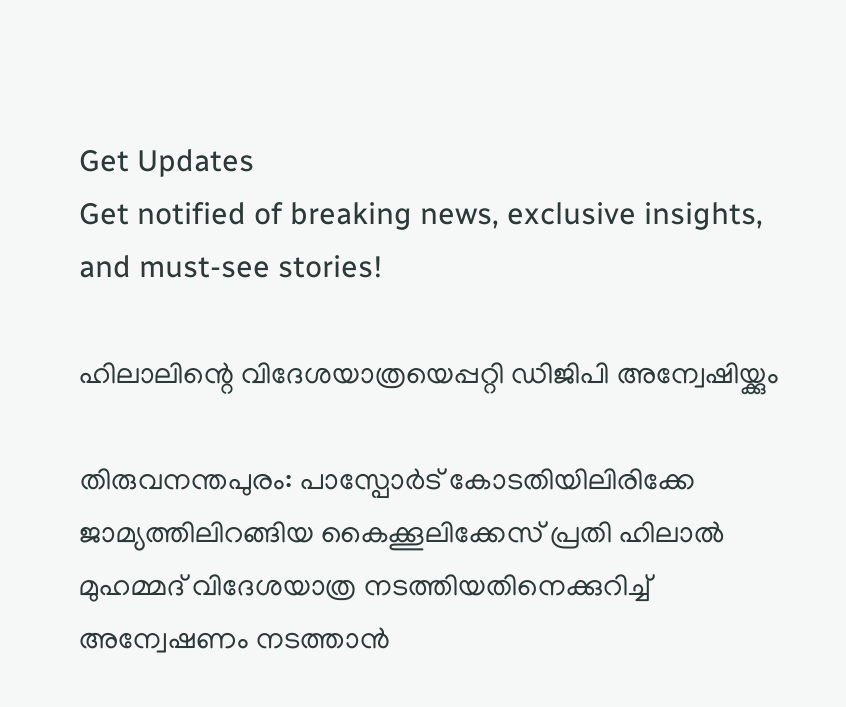Get Updates
Get notified of breaking news, exclusive insights, and must-see stories!

ഹിലാലിന്റെ വിദേശയാത്രയെപ്പറ്റി ഡിജിപി അന്വേഷിയ്ക്കും

തിരുവനന്തപുരം: പാസ്പോര്‍ട് കോടതിയിലിരിക്കേ ജാമ്യത്തിലിറങ്ങിയ കൈക്കൂലിക്കേസ് പ്രതി ഹിലാല്‍ മുഹമ്മദ് വിദേശയാത്ര നടത്തിയതിനെക്കുറിച്ച് അന്വേഷണം നടത്താന്‍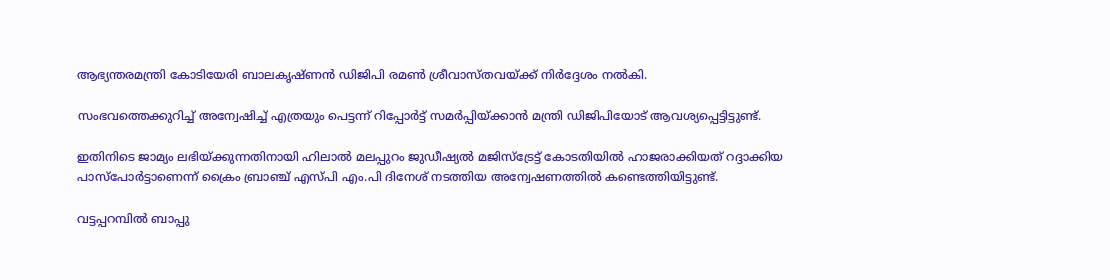ആഭ്യന്തരമന്ത്രി കോടിയേരി ബാലകൃഷ്ണന്‍ ഡിജിപി രമണ്‍ ശ്രീവാസ്തവയ്ക്ക് നിര്‍ദ്ദേശം നല്‍കി.

സംഭവത്തെക്കുറിച്ച് അന്വേഷിച്ച് എത്രയും പെട്ടന്ന് റിപ്പോര്‍ട്ട് സമര്‍പ്പിയ്ക്കാന്‍ മന്ത്രി ഡിജിപിയോട് ആവശ്യപ്പെട്ടിട്ടുണ്ട്.

ഇതിനിടെ ജാമ്യം ലഭിയ്ക്കുന്നതിനായി ഹിലാല്‍ മലപ്പുറം ജുഡീഷ്യല്‍ മജിസ്ട്രേട്ട് കോടതിയില്‍ ഹാജരാക്കിയത് റദ്ദാക്കിയ പാസ്പോര്‍ട്ടാണെന്ന് ക്രൈം ബ്രാഞ്ച് എസ്പി എം.പി ദിനേശ് നടത്തിയ അന്വേഷണത്തില്‍ കണ്ടെത്തിയിട്ടുണ്ട്.

വട്ടപ്പറമ്പില്‍ ബാപ്പു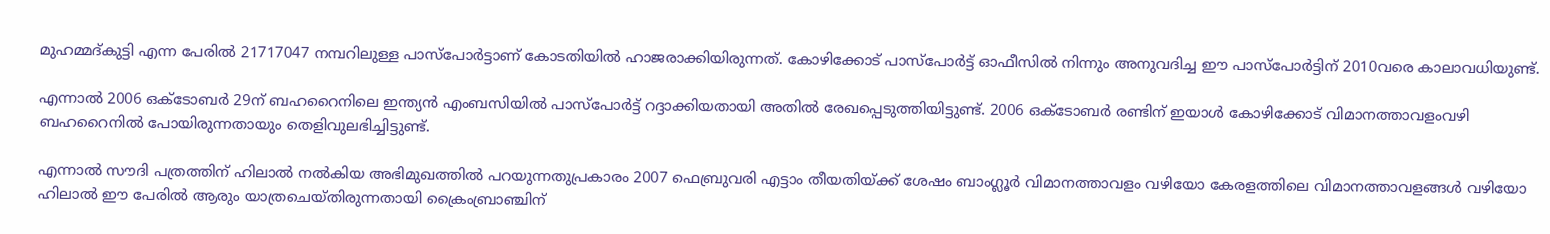മുഹമ്മദ്കുട്ടി എന്ന പേരില്‍ 21717047 നമ്പറിലുള്ള പാസ്പോര്‍ട്ടാണ് കോടതിയില്‍ ഹാജരാക്കിയിരുന്നത്. കോഴിക്കോട് പാസ്പോര്‍ട്ട് ഓഫീസില്‍ നിന്നും അനുവദിച്ച ഈ പാസ്പോര്‍ട്ടിന് 2010വരെ കാലാവധിയുണ്ട്.

എന്നാല്‍ 2006 ഒക്ടോബര്‍ 29ന് ബഹറൈനിലെ ഇന്ത്യന്‍ എംബസിയില്‍ പാസ്പോര്‍ട്ട് റദ്ദാക്കിയതായി അതില്‍ രേഖപ്പെടുത്തിയിട്ടുണ്ട്. 2006 ഒക്ടോബര്‍ രണ്ടിന് ഇയാള്‍ കോഴിക്കോട് വിമാനത്താവളംവഴി ബഹറൈനില്‍ പോയിരുന്നതായും തെളിവുലഭിച്ചിട്ടുണ്ട്.

എന്നാല്‍ സൗദി പത്രത്തിന് ഹിലാല്‍ നല്‍കിയ അഭിമുഖത്തില്‍ പറയുന്നതുപ്രകാരം 2007 ഫെബ്രുവരി എട്ടാം തീയതിയ്ക്ക് ശേഷം ബാംഗ്ലൂര്‍ വിമാനത്താവളം വഴിയോ കേരളത്തിലെ വിമാനത്താവളങ്ങള്‍ വഴിയോ ഹിലാല്‍ ഈ പേരില്‍ ആരും യാത്രചെയ്തിരുന്നതായി ക്രൈംബ്രാഞ്ചിന്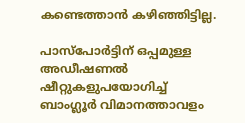കണ്ടെത്താന്‍ കഴിഞ്ഞിട്ടില്ല.

പാസ്പോര്‍ട്ടിന് ഒപ്പമുള്ള അഡീഷണല്‍ ഷീറ്റുകളുപയോഗിച്ച് ബാംഗ്ലൂര്‍ വിമാനത്താവളം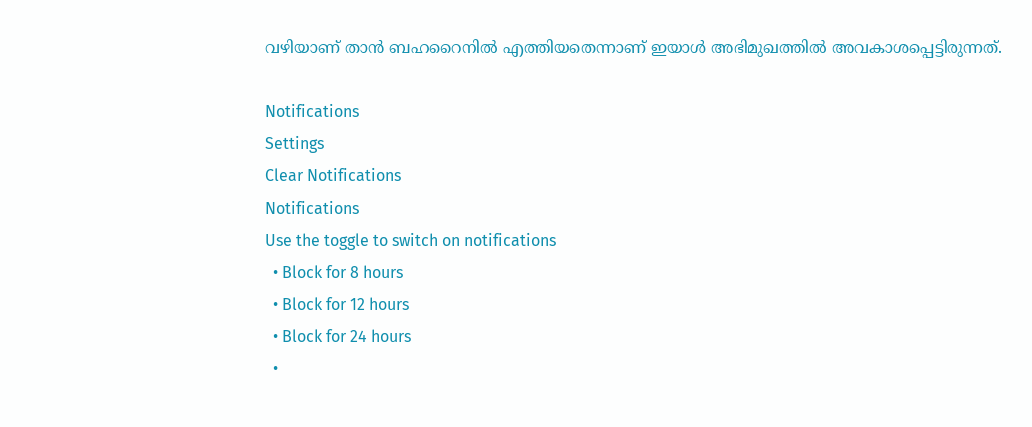വഴിയാണ് താന്‍ ബഹറൈനില്‍ എത്തിയതെന്നാണ് ഇയാള്‍ അഭിമുഖത്തില്‍ അവകാശപ്പെട്ടിരുന്നത്.

Notifications
Settings
Clear Notifications
Notifications
Use the toggle to switch on notifications
  • Block for 8 hours
  • Block for 12 hours
  • Block for 24 hours
  •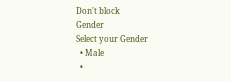Don't block
Gender
Select your Gender
  • Male
  •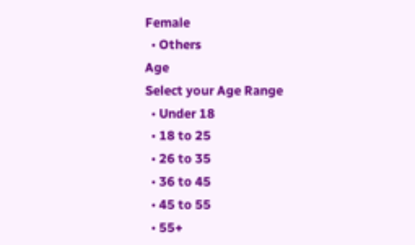Female
  • Others
Age
Select your Age Range
  • Under 18
  • 18 to 25
  • 26 to 35
  • 36 to 45
  • 45 to 55
  • 55+